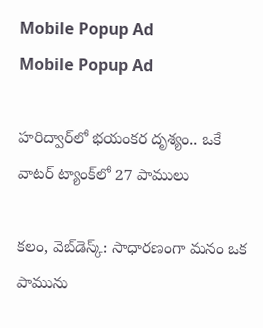Mobile Popup Ad
Mobile Popup Ad

హరిద్వార్‌లో భయంకర దృశ్యం.. ఒకే వాటర్ ట్యాంక్‌లో 27 పాములు

కలం, వెబ్‌డెస్క్: సాధారణంగా మనం ఒక పామును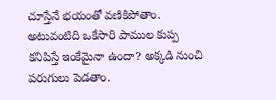చూస్తేనే భయంతో వణికిపోతాం. అటువంటిది ఒకేసారి పాముల కుప్ప కనిపిస్తే ఇంకేమైనా ఉందా? అక్కడి నుంచి పరుగులు పెడతాం.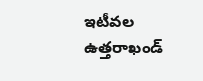ఇటీవల ఉత్తరాఖండ్‌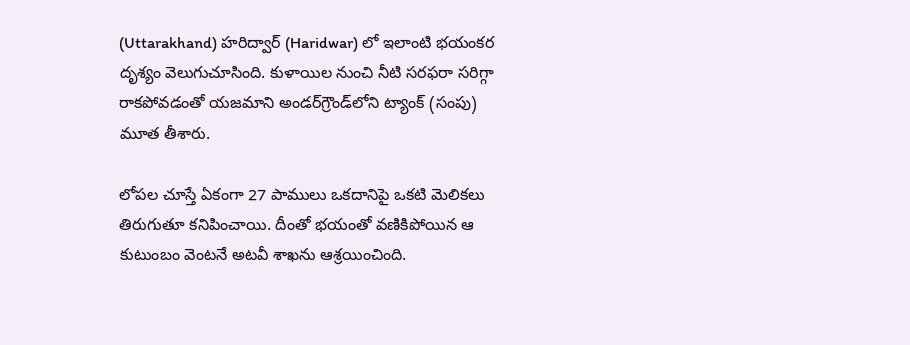(Uttarakhand) హరిద్వార్‌ (Haridwar) లో ఇలాంటి భయంకర దృశ్యం వెలుగుచూసింది. కుళాయిల నుంచి నీటి సరఫరా సరిగ్గా రాకపోవడంతో యజమాని అండర్‌గ్రౌండ్‌లోని ట్యాంక్ (సంపు) మూత తీశారు.

లోపల చూస్తే ఏకంగా 27 పాములు ఒకదానిపై ఒకటి మెలికలు తిరుగుతూ కనిపించాయి. దీంతో భయంతో వణికిపోయిన ఆ కుటుంబం వెంటనే అటవీ శాఖను ఆశ్రయించింది.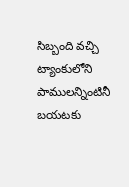సిబ్బంది వచ్చి ట్యాంకులోని పాములన్నింటినీ బయటకు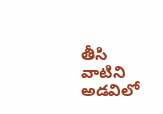తీసి వాటిని అడవిలో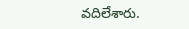వదిలేశారు.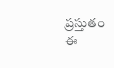ప్రస్తుతం ఈ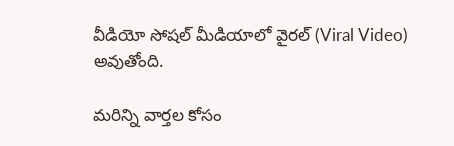వీడియో సోషల్ మీడియాలో వైరల్ (Viral Video) అవుతోంది.

మ‌రిన్ని వార్త‌ల కోసం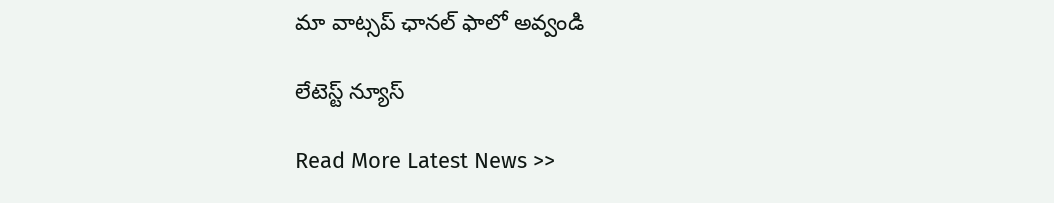మా వాట్స‌ప్ ఛాన‌ల్ ఫాలో అవ్వండి

లేటెస్ట్ న్యూస్‌

Read More Latest News >>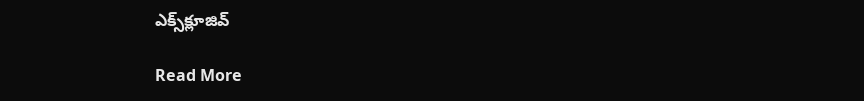ఎక్స్‌క్లూజివ్‌

Read More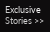Exclusive Stories >>